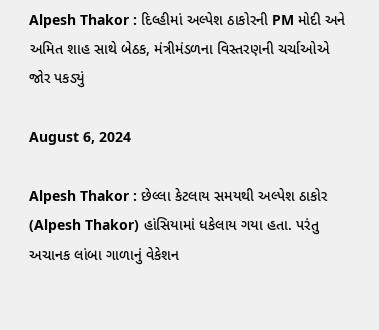Alpesh Thakor : દિલ્હીમાં અલ્પેશ ઠાકોરની PM મોદી અને અમિત શાહ સાથે બેઠક, મંત્રીમંડળના વિસ્તરણની ચર્ચાઓએ જોર પકડ્યું

August 6, 2024

Alpesh Thakor : છેલ્લા કેટલાય સમયથી અલ્પેશ ઠાકોર (Alpesh Thakor) હાંસિયામાં ધકેલાય ગયા હતા. પરંતુ અચાનક લાંબા ગાળાનું વેકેશન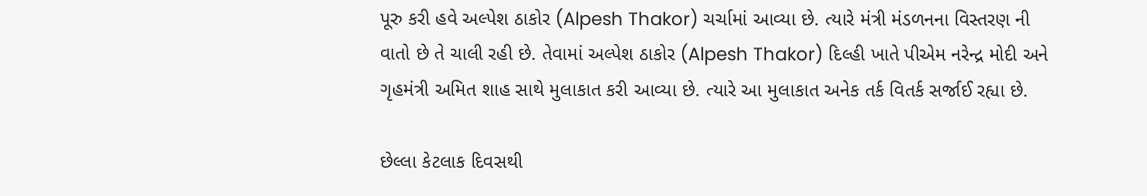પૂરુ કરી હવે અલ્પેશ ઠાકોર (Alpesh Thakor) ચર્ચામાં આવ્યા છે. ત્યારે મંત્રી મંડળનના વિસ્તરણ ની વાતો છે તે ચાલી રહી છે. તેવામાં અલ્પેશ ઠાકોર (Alpesh Thakor) દિલ્હી ખાતે પીએમ નરેન્દ્ર મોદી અને ગૃહમંત્રી અમિત શાહ સાથે મુલાકાત કરી આવ્યા છે. ત્યારે આ મુલાકાત અનેક તર્ક વિતર્ક સર્જાઈ રહ્યા છે.

છેલ્લા કેટલાક દિવસથી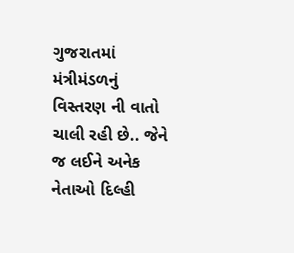ગુજરાતમાં મંત્રીમંડળનું વિસ્તરણ ની વાતો ચાલી રહી છે.. જેને જ લઈને અનેક નેતાઓ દિલ્હી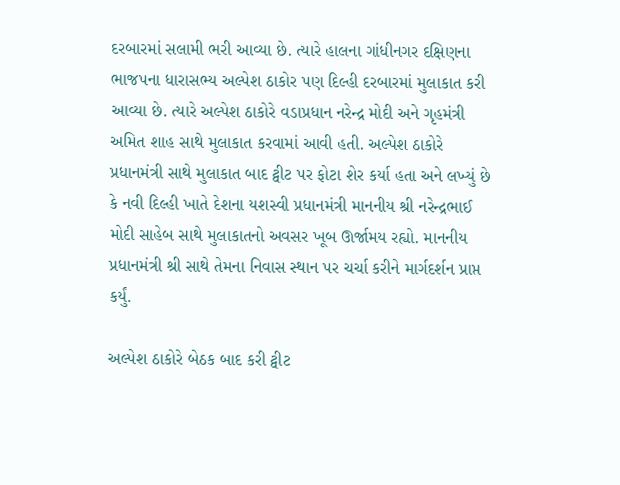દરબારમાં સલામી ભરી આવ્યા છે. ત્યારે હાલના ગાંધીનગર દક્ષિણના ભાજપના ધારાસભ્ય અલ્પેશ ઠાકોર પણ દિલ્હી દરબારમાં મુલાકાત કરી આવ્યા છે. ત્યારે અલ્પેશ ઠાકોરે વડાપ્રધાન નરેન્દ્ર મોદી અને ગૃહમંત્રી અમિત શાહ સાથે મુલાકાત કરવામાં આવી હતી. અલ્પેશ ઠાકોરે પ્રધાનમંત્રી સાથે મુલાકાત બાદ ટ્વીટ પર ફોટા શેર કર્યા હતા અને લખ્યું છે કે નવી દિલ્હી ખાતે દેશના યશસ્વી પ્રધાનમંત્રી માનનીય શ્રી નરેન્દ્રભાઈ મોદી સાહેબ સાથે મુલાકાતનો અવસર ખૂબ ઊર્જામય રહ્યો. માનનીય પ્રધાનમંત્રી શ્રી સાથે તેમના નિવાસ સ્થાન પર ચર્ચા કરીને માર્ગદર્શન પ્રાપ્ત કર્યું.

અલ્પેશ ઠાકોરે બેઠક બાદ કરી ટ્વીટ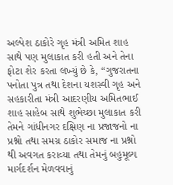અલ્પેશ ઠાકોરે ગૃહ મંત્રી અમિત શાહ સાથે પણ મુલાકાત કરી હતી અને તેના ફોટા શેર કરતા લખ્યું છે કે, “ગુજરાતના પનોતા પુત્ર તથા દેશના યશસ્વી ગૃહ અને સહકારીતા મંત્રી આદરણીય અમિતભાઈ શાહ સાહેબ સાથે શુભેચ્છા મુલાકાત કરી તેમને ગાંધીનગર દક્ષિણ ના પ્રજાજનો ના પ્રશ્નો તથા સમગ્ર ઠાકોર સમાજ ના પ્રશ્નો થી અવગત કરાવ્યા તથા તેમનું બહુમૂલ્ય માર્ગદર્શન મેળવવાનું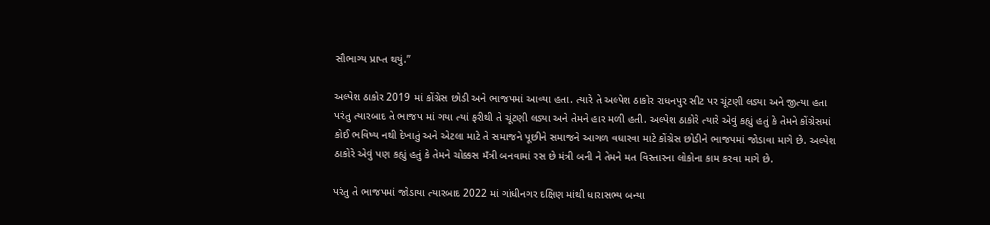સૌભાગ્ય પ્રાપ્ત થયું.”

અલ્પેશ ઠાકોર 2019 માં કોંગ્રેસ છોડી અને ભાજપમાં આવ્યા હતા. ત્યારે તે અલ્પેશ ઠાકોર રાધનપુર સીટ પર ચૂંટણી લડ્યા અને જીત્યા હતા પરંતુ ત્યારબાદ તે ભાજપ માં ગયા ત્યાં ફરીથી તે ચૂંટણી લડ્યા અને તેમને હાર મળી હતી. અલ્પેશ ઠાકોરે ત્યારે એવું કહ્યું હતું કે તેમને કોંગ્રેસમાં કોઈ ભવિષ્ય નથી દેખાતું અને એટલા માટે તે સમાજને પૂછીને સમાજને આગળ વધારવા માટે કોંગ્રેસ છોડીને ભાજપમાં જોડાવા માગે છે. અલ્પેશ ઠાકોરે એવું પણ કહ્યું હતું કે તેમને ચોક્કસ મઁત્રી બનવામાં રસ છે મંત્રી બની ને તેમને મત વિસ્તારના લોકોના કામ કરવા માગે છે.

પરંતુ તે ભાજપમાં જોડાયા ત્યારબાદ 2022 માં ગાંધીનગર દક્ષિણ માંથી ધારાસભ્ય બન્યા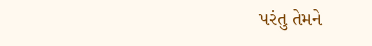પરંતુ તેમને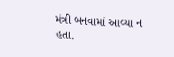મંત્રી બનવામાં આવ્યા ન હતા.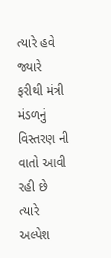ત્યારે હવે જ્યારે ફરીથી મંત્રી મંડળનું વિસ્તરણ ની વાતો આવી રહી છે ત્યારે અલ્પેશ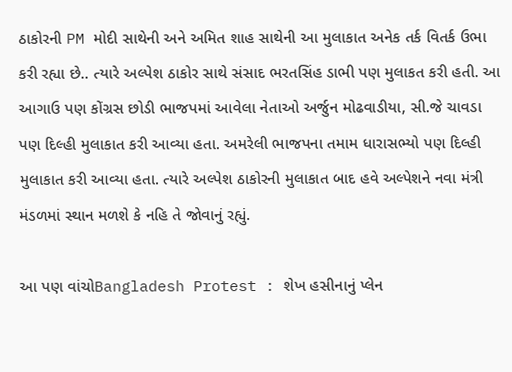ઠાકોરની PM મોદી સાથેની અને અમિત શાહ સાથેની આ મુલાકાત અનેક તર્ક વિતર્ક ઉભા કરી રહ્યા છે.. ત્યારે અલ્પેશ ઠાકોર સાથે સંસાદ ભરતસિંહ ડાભી પણ મુલાકત કરી હતી. આ આગાઉ પણ કોંગ્રસ છોડી ભાજપમાં આવેલા નેતાઓ અર્જુન મોઢવાડીયા, સી.જે ચાવડા પણ દિલ્હી મુલાકાત કરી આવ્યા હતા. અમરેલી ભાજપના તમામ ધારાસભ્યો પણ દિલ્હી મુલાકાત કરી આવ્યા હતા. ત્યારે અલ્પેશ ઠાકોરની મુલાકાત બાદ હવે અલ્પેશને નવા મંત્રી મંડળમાં સ્થાન મળશે કે નહિ તે જોવાનું રહ્યું.

આ પણ વાંચોBangladesh Protest : શેખ હસીનાનું પ્લેન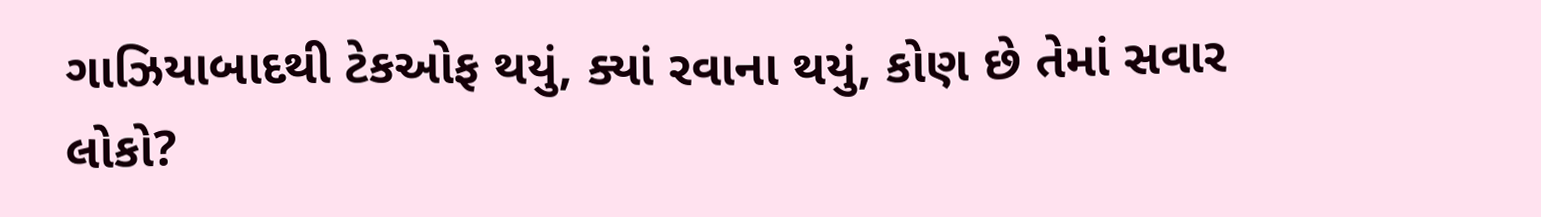ગાઝિયાબાદથી ટેકઓફ થયું, ક્યાં રવાના થયું, કોણ છે તેમાં સવાર લોકો?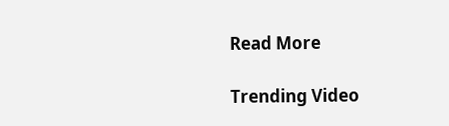Read More

Trending Video